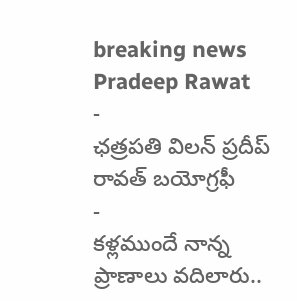breaking news
Pradeep Rawat
-
ఛత్రపతి విలన్ ప్రదీప్ రావత్ బయోగ్రఫీ
-
కళ్లముందే నాన్న ప్రాణాలు వదిలారు..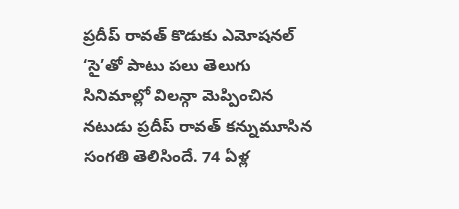ప్రదీప్ రావత్ కొడుకు ఎమోషనల్
‘సై’తో పాటు పలు తెలుగు సినిమాల్లో విలన్గా మెప్పించిన నటుడు ప్రదీప్ రావత్ కన్నుమూసిన సంగతి తెలిసిందే. 74 ఏళ్ల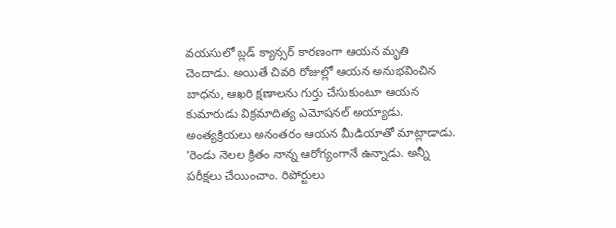వయసులో బ్లడ్ క్యాన్సర్ కారణంగా ఆయన మృతి చెందాడు. అయితే చివరి రోజుల్లో ఆయన అనుభవించిన బాధను, ఆఖరి క్షణాలను గుర్తు చేసుకుంటూ ఆయన కుమారుడు విక్రమాదిత్య ఎమోషనల్ అయ్యాడు. అంత్యక్రియలు అనంతరం ఆయన మీడియాతో మాట్లాడాడు. ‘రెండు నెలల క్రితం నాన్న ఆరోగ్యంగానే ఉన్నాడు. అన్నీ పరీక్షలు చేయించాం. రిపోర్టులు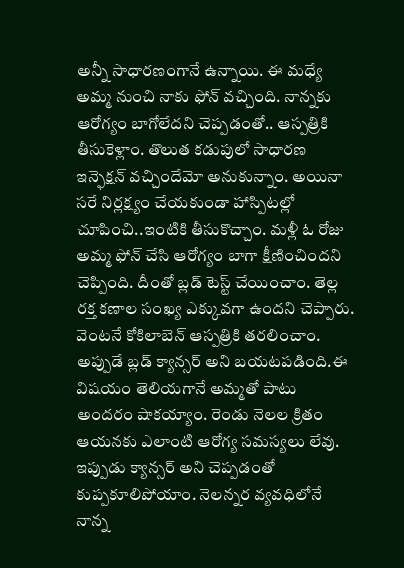అన్నీ సాధారణంగానే ఉన్నాయి. ఈ మధ్యే అమ్మ నుంచి నాకు ఫోన్ వచ్చింది. నాన్నకు ఆరోగ్యం బాగోలేదని చెప్పడంతో.. ఆస్పత్రికి తీసుకెళ్లాం. తొలుత కడుపులో సాధారణ ఇన్ఫెక్షన్ వచ్చిందేమో అనుకున్నాం. అయినా సరే నిర్లక్ష్యం చేయకుండా హాస్పిటల్లో చూపించి..ఇంటికి తీసుకొచ్చాం. మళ్లీ ఓ రోజు అమ్మ ఫోన్ చేసి ఆరోగ్యం బాగా క్షీణించిందని చెప్పింది. దీంతో బ్లడ్ టెస్ట్ చేయించాం. తెల్ల రక్త కణాల సంఖ్య ఎక్కువగా ఉందని చెప్పారు. వెంటనే కోకిలాబెన్ ఆస్పత్రికి తరలించాం. అప్పుడే బ్లడ్ క్యాన్సర్ అని బయటపడింది.ఈ విషయం తెలియగానే అమ్మతో పాటు అందరం షాకయ్యాం. రెండు నెలల క్రితం ఆయనకు ఎలాంటి ఆరోగ్య సమస్యలు లేవు. ఇప్పుడు క్యాన్సర్ అని చెప్పడంతో కుప్పకూలిపోయాం. నెలన్నర వ్యవధిలోనే నాన్న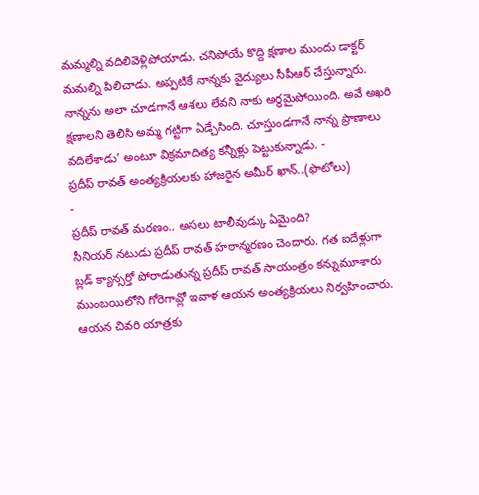మమ్మల్ని వదిలివెళ్లిపోయాడు. చనిపోయే కొద్ది క్షణాల ముందు డాక్టర్ మమల్ని పిలిచాడు. అప్పటికే నాన్నకు వైద్యులు సీపీఆర్ చేస్తున్నారు. నాన్నను అలా చూడగానే ఆశలు లేవని నాకు అర్థమైపోయింది. అవే అఖరి క్షణాలని తెలిసి అమ్మ గట్టిగా ఏడ్చేసింది. చూస్తుండగానే నాన్న ప్రాణాలు వదిలేశాడు’ అంటూ విక్రమాదిత్య కన్నీళ్లు పెట్టుకున్నాడు. -
ప్రదీప్ రావత్ అంత్యక్రియలకు హాజరైన అమీర్ ఖాన్..(ఫొటోలు)
-
ప్రదీప్ రావత్ మరణం.. అసలు టాలీవుడ్కు ఏమైంది?
సీనియర్ నటుడు ప్రదీప్ రావత్ హఠాన్మరణం చెందారు. గత ఐదేళ్లుగా బ్లడ్ క్యాన్సర్తో పోరాడుతున్న ప్రదీప్ రావత్ సాయంత్రం కన్నుమూశారు ముంబయిలోని గోరెగావ్లో ఇవాళ ఆయన అంత్యక్రియలు నిర్వహించారు. ఆయన చివరి యాత్రకు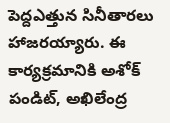పెద్దఎత్తున సినీతారలు హాజరయ్యారు. ఈ కార్యక్రమానికి అశోక్ పండిట్, అఖిలేంద్ర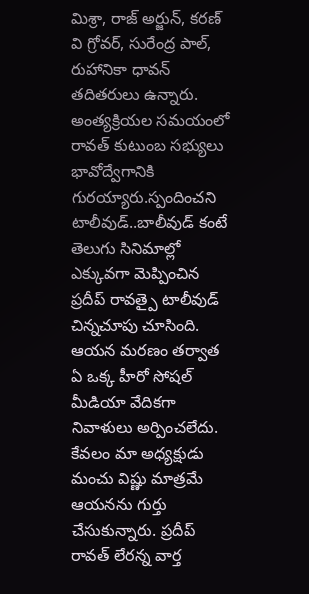మిశ్రా, రాజ్ అర్జున్, కరణ్ వి గ్రోవర్, సురేంద్ర పాల్, రుహానికా ధావన్ తదితరులు ఉన్నారు. అంత్యక్రియల సమయంలో రావత్ కుటుంబ సభ్యులు భావోద్వేగానికి గురయ్యారు.స్పందించని టాలీవుడ్..బాలీవుడ్ కంటే తెలుగు సినిమాల్లో ఎక్కువగా మెప్పించిన ప్రదీప్ రావత్పై టాలీవుడ్ చిన్నచూపు చూసింది. ఆయన మరణం తర్వాత ఏ ఒక్క హీరో సోషల్ మీడియా వేదికగా నివాళులు అర్పించలేదు. కేవలం మా అధ్యక్షుడు మంచు విష్ణు మాత్రమే ఆయనను గుర్తు చేసుకున్నారు. ప్రదీప్ రావత్ లేరన్న వార్త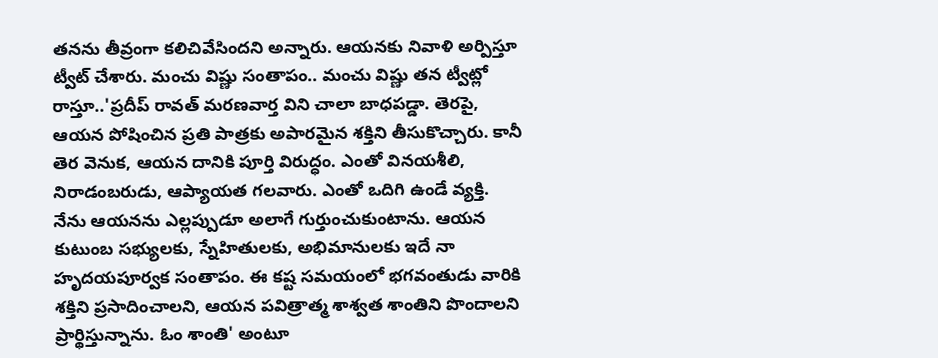తనను తీవ్రంగా కలిచివేసిందని అన్నారు. ఆయనకు నివాళి అర్పిస్తూ ట్వీట్ చేశారు. మంచు విష్ణు సంతాపం.. మంచు విష్ణు తన ట్వీట్లో రాస్తూ..'ప్రదీప్ రావత్ మరణవార్త విని చాలా బాధపడ్డా. తెరపై, ఆయన పోషించిన ప్రతి పాత్రకు అపారమైన శక్తిని తీసుకొచ్చారు. కానీ తెర వెనుక, ఆయన దానికి పూర్తి విరుద్ధం. ఎంతో వినయశీలి, నిరాడంబరుడు, ఆప్యాయత గలవారు. ఎంతో ఒదిగి ఉండే వ్యక్తి. నేను ఆయనను ఎల్లప్పుడూ అలాగే గుర్తుంచుకుంటాను. ఆయన కుటుంబ సభ్యులకు, స్నేహితులకు, అభిమానులకు ఇదే నా హృదయపూర్వక సంతాపం. ఈ కష్ట సమయంలో భగవంతుడు వారికి శక్తిని ప్రసాదించాలని, ఆయన పవిత్రాత్మ శాశ్వత శాంతిని పొందాలని ప్రార్థిస్తున్నాను. ఓం శాంతి' అంటూ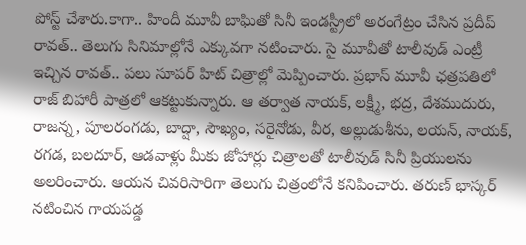పోస్ట్ చేశారు.కాగా.. హిందీ మూవీ బాఘితో సినీ ఇండస్ట్రీలో అరంగేట్రం చేసిన ప్రదీప్ రావత్.. తెలుగు సినిమాల్లోనే ఎక్కువగా నటించారు. సై మూవీతో టాలీవుడ్ ఎంట్రీ ఇచ్చిన రావత్.. పలు సూపర్ హిట్ చిత్రాల్లో మెప్పించారు. ప్రభాస్ మూవీ ఛత్రపతిలో రాజ్ బిహారీ పాత్రలో ఆకట్టుకున్నారు. ఆ తర్వాత నాయక్, లక్ష్మీ, భద్ర, దేశముదురు, రాజన్న, పూలరంగడు, బాద్షా, సౌఖ్యం, సరైనోడు, వీర, అల్లుడుశీను, లయన్, నాయక్, రగడ, బలదూర్, ఆడవాళ్లు మీకు జోహార్లు చిత్రాలతో టాలీవుడ్ సినీ ప్రియులను అలరించారు. ఆయన చివరిసారిగా తెలుగు చిత్రంలోనే కనిపించారు. తరుణ్ భాస్కర్ నటించిన గాయపడ్డ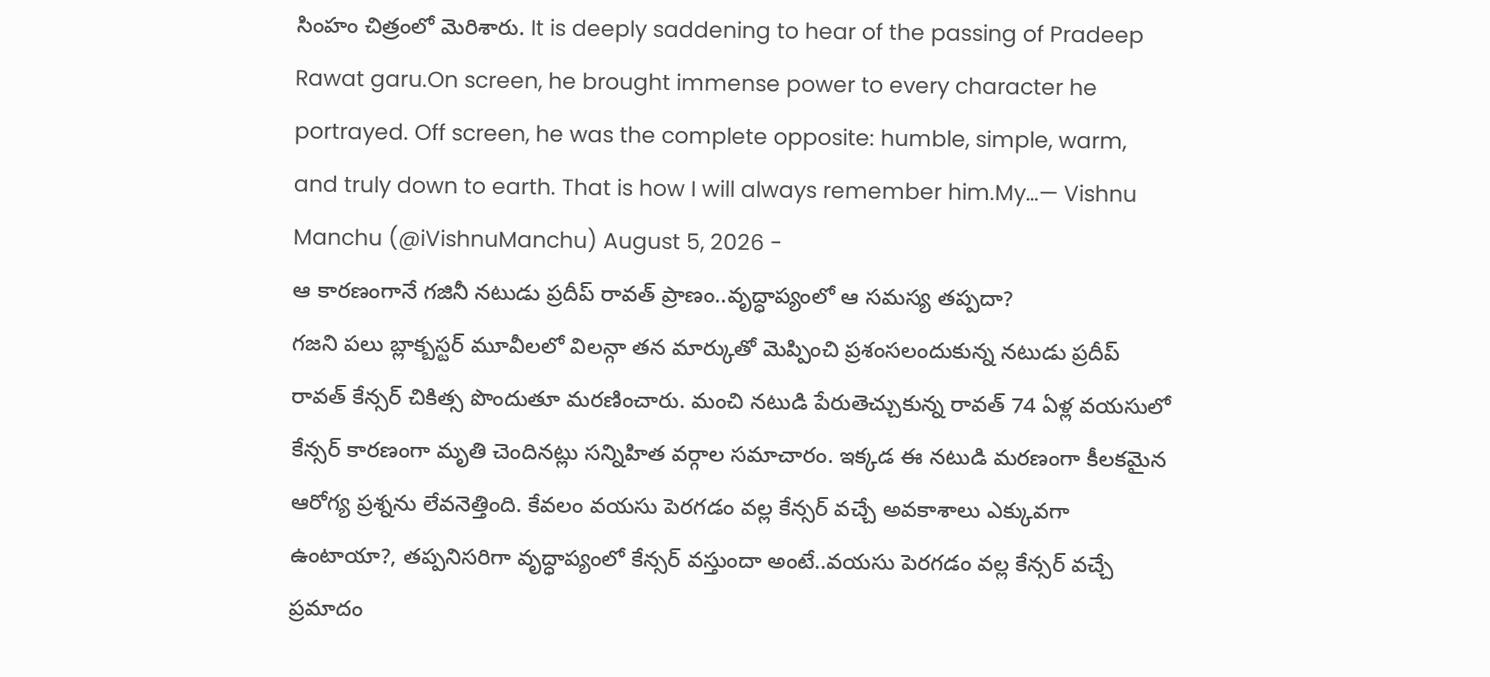సింహం చిత్రంలో మెరిశారు. It is deeply saddening to hear of the passing of Pradeep Rawat garu.On screen, he brought immense power to every character he portrayed. Off screen, he was the complete opposite: humble, simple, warm, and truly down to earth. That is how I will always remember him.My…— Vishnu Manchu (@iVishnuManchu) August 5, 2026 -
ఆ కారణంగానే గజినీ నటుడు ప్రదీప్ రావత్ ప్రాణం..వృద్ధాప్యంలో ఆ సమస్య తప్పదా?
గజని పలు బ్లాక్బస్టర్ మూవీలలో విలన్గా తన మార్కుతో మెప్పించి ప్రశంసలందుకున్న నటుడు ప్రదీప్ రావత్ కేన్సర్ చికిత్స పొందుతూ మరణించారు. మంచి నటుడి పేరుతెచ్చుకున్న రావత్ 74 ఏళ్ల వయసులో కేన్సర్ కారణంగా మృతి చెందినట్లు సన్నిహిత వర్గాల సమాచారం. ఇక్కడ ఈ నటుడి మరణంగా కీలకమైన ఆరోగ్య ప్రశ్నను లేవనెత్తింది. కేవలం వయసు పెరగడం వల్ల కేన్సర్ వచ్చే అవకాశాలు ఎక్కువగా ఉంటాయా?, తప్పనిసరిగా వృద్ధాప్యంలో కేన్సర్ వస్తుందా అంటే..వయసు పెరగడం వల్ల కేన్సర్ వచ్చే ప్రమాదం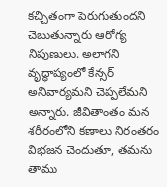కచ్చితంగా పెరుగుతుందని చెబుతున్నారు ఆరోగ్య నిపుణులు. అలాగని వృద్ధాప్యంలో కేన్సర్ అనివార్యమని చెప్పలేమని అన్నారు. జీవితాంతం మన శరీరంలోని కణాలు నిరంతరం విభజన చెందుతూ, తమను తాము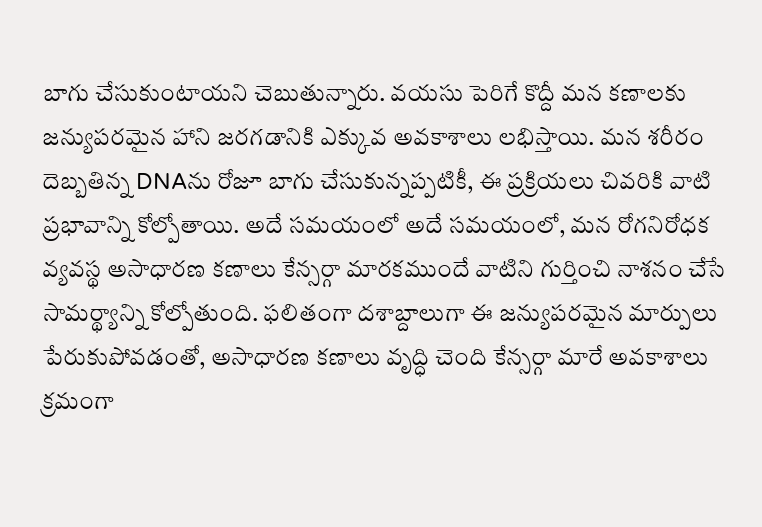బాగు చేసుకుంటాయని చెబుతున్నారు. వయసు పెరిగే కొద్దీ మన కణాలకు జన్యుపరమైన హాని జరగడానికి ఎక్కువ అవకాశాలు లభిస్తాయి. మన శరీరం దెబ్బతిన్న DNAను రోజూ బాగు చేసుకున్నప్పటికీ, ఈ ప్రక్రియలు చివరికి వాటి ప్రభావాన్ని కోల్పోతాయి. అదే సమయంలో అదే సమయంలో, మన రోగనిరోధక వ్యవస్థ అసాధారణ కణాలు కేన్సర్గా మారకముందే వాటిని గుర్తించి నాశనం చేసే సామర్థ్యాన్ని కోల్పోతుంది. ఫలితంగా దశాబ్దాలుగా ఈ జన్యుపరమైన మార్పులు పేరుకుపోవడంతో, అసాధారణ కణాలు వృద్ధి చెంది కేన్సర్గా మారే అవకాశాలు క్రమంగా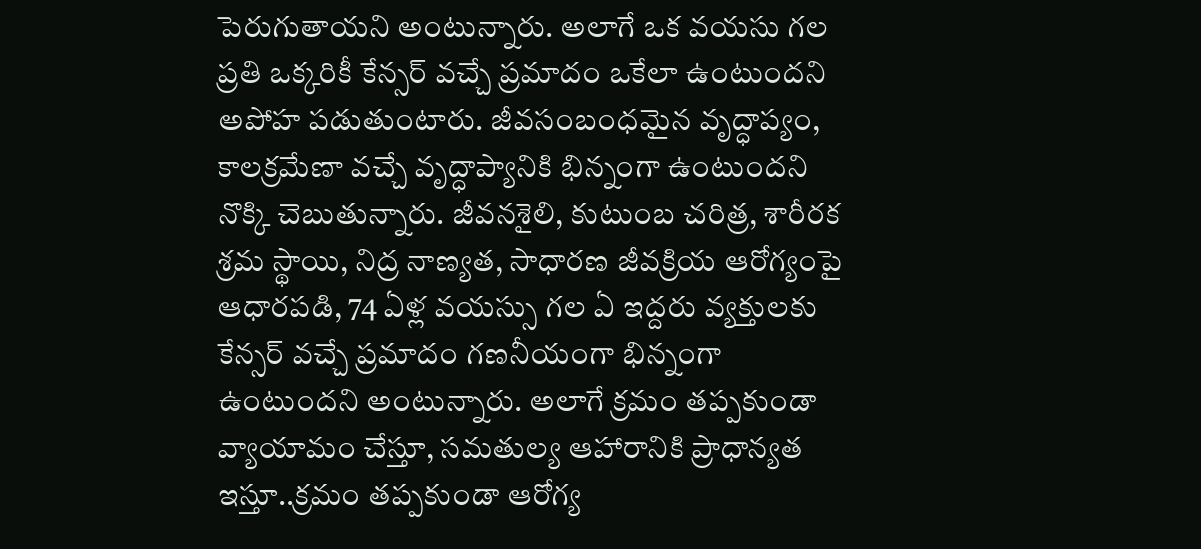పెరుగుతాయని అంటున్నారు. అలాగే ఒక వయసు గల ప్రతి ఒక్కరికీ కేన్సర్ వచ్చే ప్రమాదం ఒకేలా ఉంటుందని అపోహ పడుతుంటారు. జీవసంబంధమైన వృద్ధాప్యం, కాలక్రమేణా వచ్చే వృద్ధాప్యానికి భిన్నంగా ఉంటుందని నొక్కి చెబుతున్నారు. జీవనశైలి, కుటుంబ చరిత్ర, శారీరక శ్రమ స్థాయి, నిద్ర నాణ్యత, సాధారణ జీవక్రియ ఆరోగ్యంపై ఆధారపడి, 74 ఏళ్ల వయస్సు గల ఏ ఇద్దరు వ్యక్తులకు కేన్సర్ వచ్చే ప్రమాదం గణనీయంగా భిన్నంగా ఉంటుందని అంటున్నారు. అలాగే క్రమం తప్పకుండా వ్యాయామం చేస్తూ, సమతుల్య ఆహారానికి ప్రాధాన్యత ఇస్తూ..క్రమం తప్పకుండా ఆరోగ్య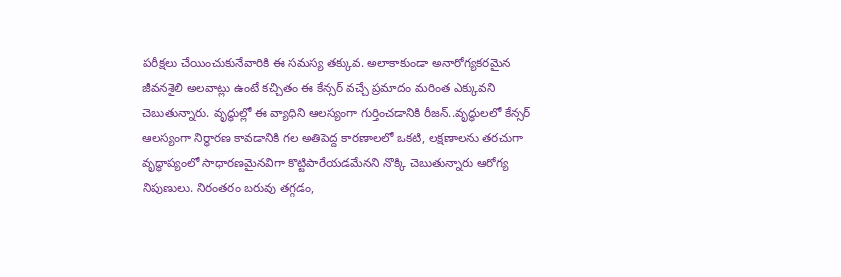పరీక్షలు చేయించుకునేవారికి ఈ సమస్య తక్కువ. అలాకాకుండా అనారోగ్యకరమైన జీవనశైలి అలవాట్లు ఉంటే కచ్చితం ఈ కేన్సర్ వచ్చే ప్రమాదం మరింత ఎక్కువని చెబుతున్నారు. వృద్ధుల్లో ఈ వ్యాధిని ఆలస్యంగా గుర్తించడానికి రీజన్..వృద్ధులలో కేన్సర్ ఆలస్యంగా నిర్ధారణ కావడానికి గల అతిపెద్ద కారణాలలో ఒకటి, లక్షణాలను తరచుగా వృద్ధాప్యంలో సాధారణమైనవిగా కొట్టిపారేయడమేనని నొక్కి చెబుతున్నారు ఆరోగ్య నిపుణులు. నిరంతరం బరువు తగ్గడం,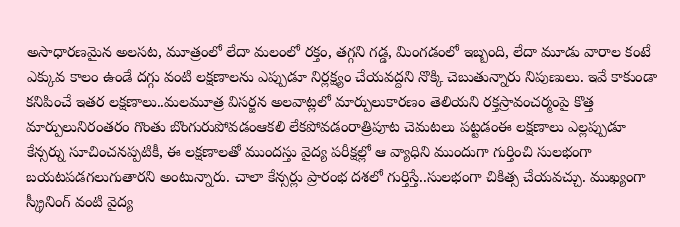అసాధారణమైన అలసట, మూత్రంలో లేదా మలంలో రక్తం, తగ్గని గడ్డ, మింగడంలో ఇబ్బంది, లేదా మూడు వారాల కంటే ఎక్కువ కాలం ఉండే దగ్గు వంటి లక్షణాలను ఎప్పుడూ నిర్లక్ష్యం చేయవద్దని నొక్కి చెబుతున్నారు నిపుణులు. ఇవే కాకుండా కనిపించే ఇతర లక్షణాలు..మలమూత్ర విసర్జన అలవాట్లలో మార్పులుకారణం తెలియని రక్తస్రావంచర్మంపై కొత్త మార్పులునిరంతరం గొంతు బొంగురుపోవడంఆకలి లేకపోవడంరాత్రిపూట చెమటలు పట్టడంఈ లక్షణాలు ఎల్లప్పుడూ కేన్సర్ను సూచించనప్పటికీ, ఈ లక్షణాలతో ముందస్తు వైద్య పరీక్షల్లో ఆ వ్యాధిని ముందుగా గుర్తించి సులభంగా బయటపడగలుగుతారని అంటున్నారు. చాలా కేన్సర్లు ప్రారంభ దశలో గుర్తిస్తే..సులభంగా చికిత్స చేయవచ్చు. ముఖ్యంగా స్క్రీనింగ్ వంటి వైద్య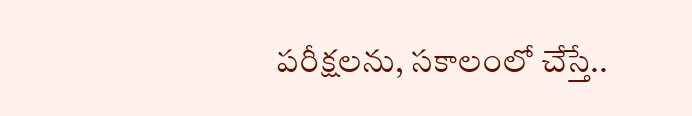పరీక్షలను, సకాలంలో చేస్తే..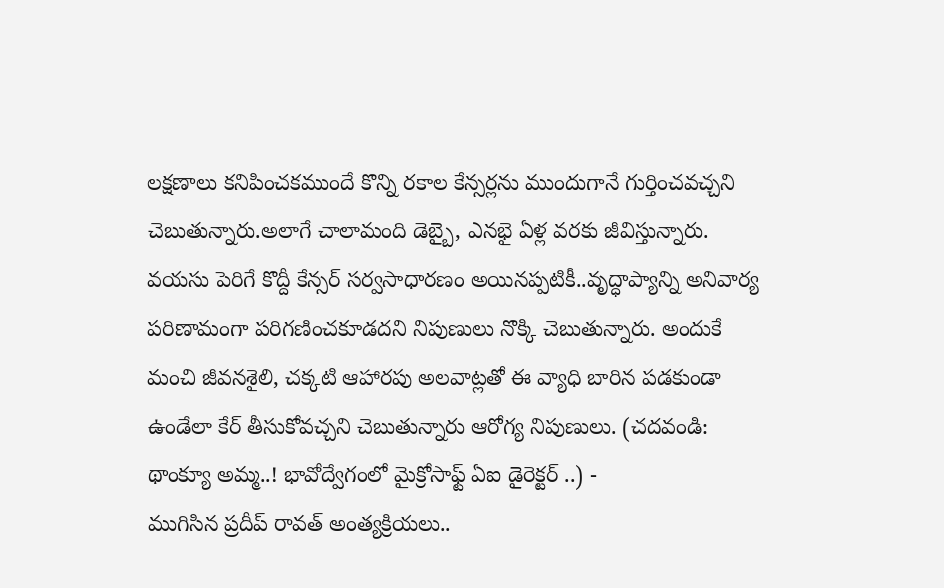లక్షణాలు కనిపించకముందే కొన్ని రకాల కేన్సర్లను ముందుగానే గుర్తించవచ్చని చెబుతున్నారు.అలాగే చాలామంది డెబ్బై, ఎనభై ఏళ్ల వరకు జీవిస్తున్నారు. వయసు పెరిగే కొద్దీ కేన్సర్ సర్వసాధారణం అయినప్పటికీ..వృద్ధాప్యాన్ని అనివార్య పరిణామంగా పరిగణించకూడదని నిపుణులు నొక్కి చెబుతున్నారు. అందుకే మంచి జీవనశైలి, చక్కటి ఆహారపు అలవాట్లతో ఈ వ్యాధి బారిన పడకుండా ఉండేలా కేర్ తీసుకోవచ్చని చెబుతున్నారు ఆరోగ్య నిపుణులు. (చదవండి: థాంక్యూ అమ్మ..! భావోద్వేగంలో మైక్రోసాఫ్ట్ ఏఐ డైరెక్టర్ ..) -
ముగిసిన ప్రదీప్ రావత్ అంత్యక్రియలు..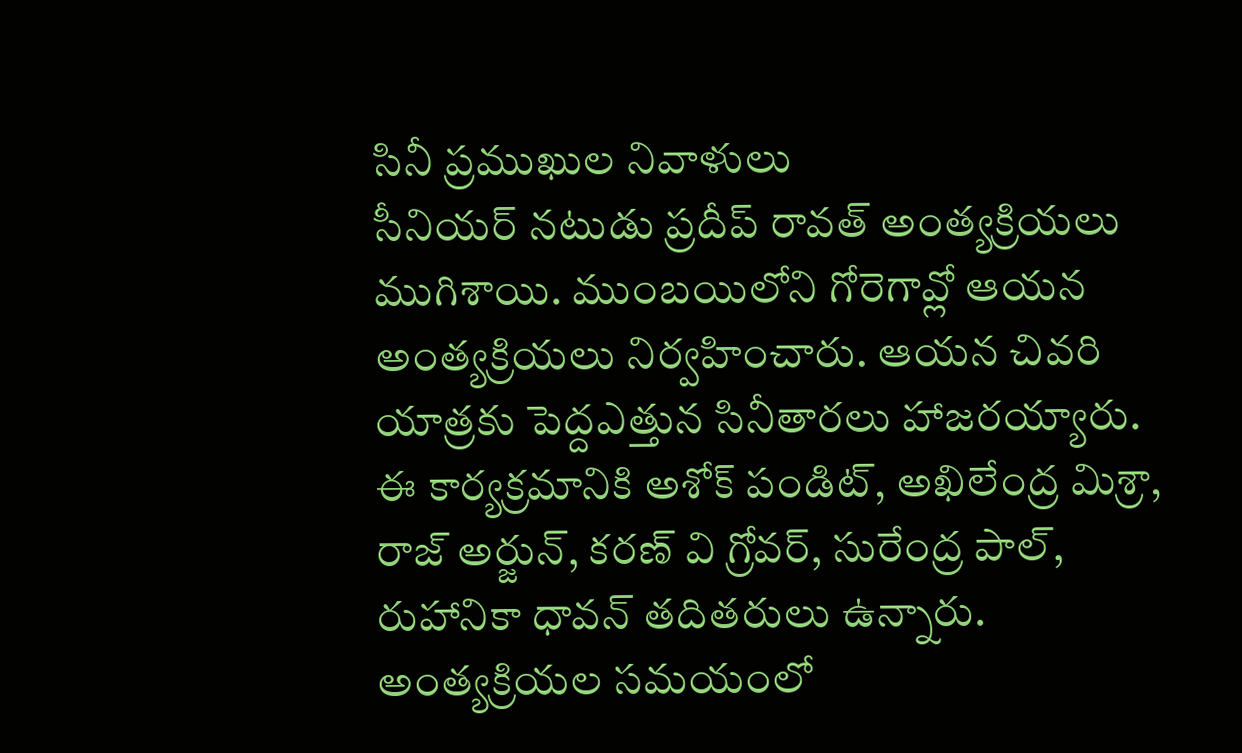సినీ ప్రముఖుల నివాళులు
సీనియర్ నటుడు ప్రదీప్ రావత్ అంత్యక్రియలు ముగిశాయి. ముంబయిలోని గోరెగావ్లో ఆయన అంత్యక్రియలు నిర్వహించారు. ఆయన చివరి యాత్రకు పెద్దఎత్తున సినీతారలు హాజరయ్యారు. ఈ కార్యక్రమానికి అశోక్ పండిట్, అఖిలేంద్ర మిశ్రా, రాజ్ అర్జున్, కరణ్ వి గ్రోవర్, సురేంద్ర పాల్, రుహానికా ధావన్ తదితరులు ఉన్నారు. అంత్యక్రియల సమయంలో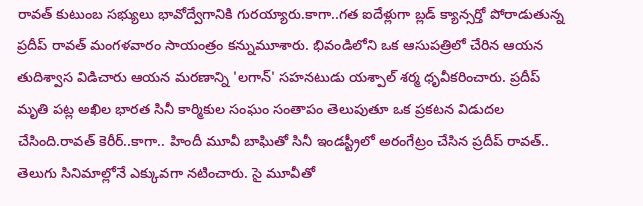రావత్ కుటుంబ సభ్యులు భావోద్వేగానికి గురయ్యారు.కాగా..గత ఐదేళ్లుగా బ్లడ్ క్యాన్సర్తో పోరాడుతున్న ప్రదీప్ రావత్ మంగళవారం సాయంత్రం కన్నుమూశారు. భివండిలోని ఒక ఆసుపత్రిలో చేరిన ఆయన తుదిశ్వాస విడిచారు ఆయన మరణాన్ని 'లగాన్' సహనటుడు యశ్పాల్ శర్మ ధృవీకరించారు. ప్రదీప్ మృతి పట్ల అఖిల భారత సినీ కార్మికుల సంఘం సంతాపం తెలుపుతూ ఒక ప్రకటన విడుదల చేసింది.రావత్ కెరీర్..కాగా.. హిందీ మూవీ బాఘితో సినీ ఇండస్ట్రీలో అరంగేట్రం చేసిన ప్రదీప్ రావత్.. తెలుగు సినిమాల్లోనే ఎక్కువగా నటించారు. సై మూవీతో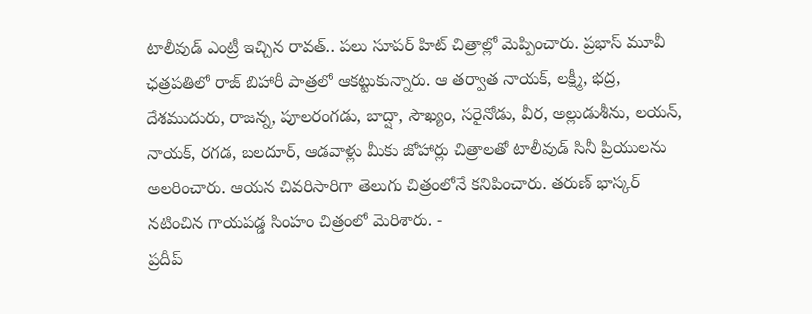టాలీవుడ్ ఎంట్రీ ఇచ్చిన రావత్.. పలు సూపర్ హిట్ చిత్రాల్లో మెప్పించారు. ప్రభాస్ మూవీ ఛత్రపతిలో రాజ్ బిహారీ పాత్రలో ఆకట్టుకున్నారు. ఆ తర్వాత నాయక్, లక్ష్మీ, భద్ర, దేశముదురు, రాజన్న, పూలరంగడు, బాద్షా, సౌఖ్యం, సరైనోడు, వీర, అల్లుడుశీను, లయన్, నాయక్, రగడ, బలదూర్, ఆడవాళ్లు మీకు జోహార్లు చిత్రాలతో టాలీవుడ్ సినీ ప్రియులను అలరించారు. ఆయన చివరిసారిగా తెలుగు చిత్రంలోనే కనిపించారు. తరుణ్ భాస్కర్ నటించిన గాయపడ్డ సింహం చిత్రంలో మెరిశారు. -
ప్రదీప్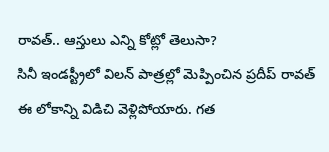రావత్.. ఆస్తులు ఎన్ని కోట్లో తెలుసా?
సినీ ఇండస్ట్రీలో విలన్ పాత్రల్లో మెప్పించిన ప్రదీప్ రావత్ ఈ లోకాన్ని విడిచి వెళ్లిపోయారు. గత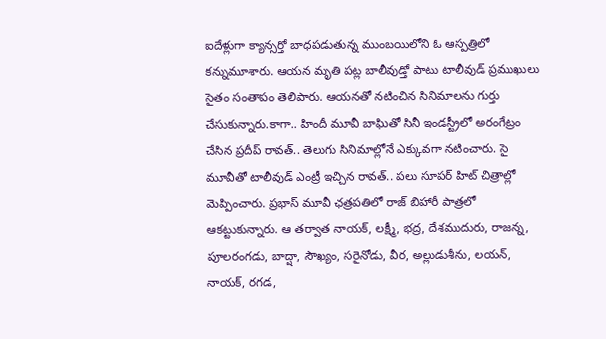ఐదేళ్లుగా క్యాన్సర్తో బాధపడుతున్న ముంబయిలోని ఓ ఆస్పత్రిలో కన్నుమూశారు. ఆయన మృతి పట్ల బాలీవుడ్తో పాటు టాలీవుడ్ ప్రముఖులు సైతం సంతాపం తెలిపారు. ఆయనతో నటించిన సినిమాలను గుర్తు చేసుకున్నారు.కాగా.. హిందీ మూవీ బాఘితో సినీ ఇండస్ట్రీలో అరంగేట్రం చేసిన ప్రదీప్ రావత్.. తెలుగు సినిమాల్లోనే ఎక్కువగా నటించారు. సై మూవీతో టాలీవుడ్ ఎంట్రీ ఇచ్చిన రావత్.. పలు సూపర్ హిట్ చిత్రాల్లో మెప్పించారు. ప్రభాస్ మూవీ ఛత్రపతిలో రాజ్ బిహారీ పాత్రలో ఆకట్టుకున్నారు. ఆ తర్వాత నాయక్, లక్ష్మీ, భద్ర, దేశముదురు, రాజన్న, పూలరంగడు, బాద్షా, సౌఖ్యం, సరైనోడు, వీర, అల్లుడుశీను, లయన్, నాయక్, రగడ,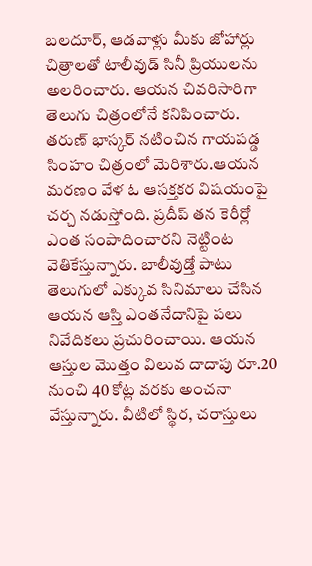బలదూర్, ఆడవాళ్లు మీకు జోహార్లు చిత్రాలతో టాలీవుడ్ సినీ ప్రియులను అలరించారు. ఆయన చివరిసారిగా తెలుగు చిత్రంలోనే కనిపించారు. తరుణ్ భాస్కర్ నటించిన గాయపడ్డ సింహం చిత్రంలో మెరిశారు.ఆయన మరణం వేళ ఓ ఆసక్తకర విషయంపై చర్చ నడుస్తోంది. ప్రదీప్ తన కెరీర్లో ఎంత సంపాదించారని నెట్టింట వెతికేస్తున్నారు. బాలీవుడ్తో పాటు తెలుగులో ఎక్కువ సినిమాలు చేసిన ఆయన ఆస్తి ఎంతనేదానిపై పలు నివేదికలు ప్రచురించాయి. ఆయన ఆస్తుల మొత్తం విలువ దాదాపు రూ.20 నుంచి 40 కోట్ల వరకు అంచనా వేస్తున్నారు. వీటిలో స్థిర, చరాస్తులు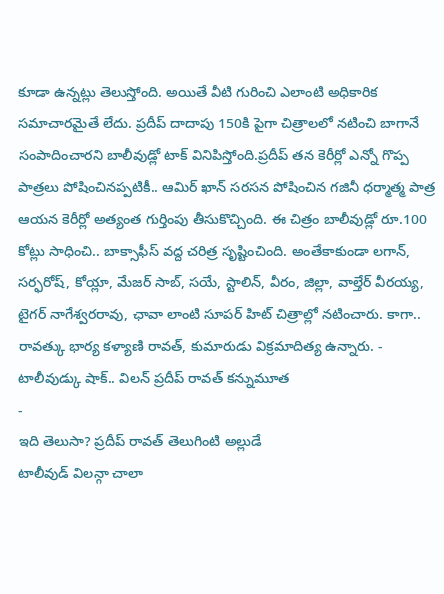కూడా ఉన్నట్లు తెలుస్తోంది. అయితే వీటి గురించి ఎలాంటి అధికారిక సమాచారమైతే లేదు. ప్రదీప్ దాదాపు 150కి పైగా చిత్రాలలో నటించి బాగానే సంపాదించారని బాలీవుడ్లో టాక్ వినిపిస్తోంది.ప్రదీప్ తన కెరీర్లో ఎన్నో గొప్ప పాత్రలు పోషించినప్పటికీ.. ఆమిర్ ఖాన్ సరసన పోషించిన గజినీ ధర్మాత్మ పాత్ర ఆయన కెరీర్లో అత్యంత గుర్తింపు తీసుకొచ్చింది. ఈ చిత్రం బాలీవుడ్లో రూ.100 కోట్లు సాధించి.. బాక్సాఫీస్ వద్ద చరిత్ర సృష్టించింది. అంతేకాకుండా లగాన్, సర్ఫరోష్, కోయ్లా, మేజర్ సాబ్, సయే, స్టాలిన్, వీరం, జిల్లా, వాల్తేర్ వీరయ్య, టైగర్ నాగేశ్వరరావు, ఛావా లాంటి సూపర్ హిట్ చిత్రాల్లో నటించారు. కాగా.. రావత్కు భార్య కళ్యాణి రావత్, కుమారుడు విక్రమాదిత్య ఉన్నారు. -
టాలీవుడ్కు షాక్.. విలన్ ప్రదీప్ రావత్ కన్నుమూత
-
ఇది తెలుసా? ప్రదీప్ రావత్ తెలుగింటి అల్లుడే
టాలీవుడ్ విలన్గా చాలా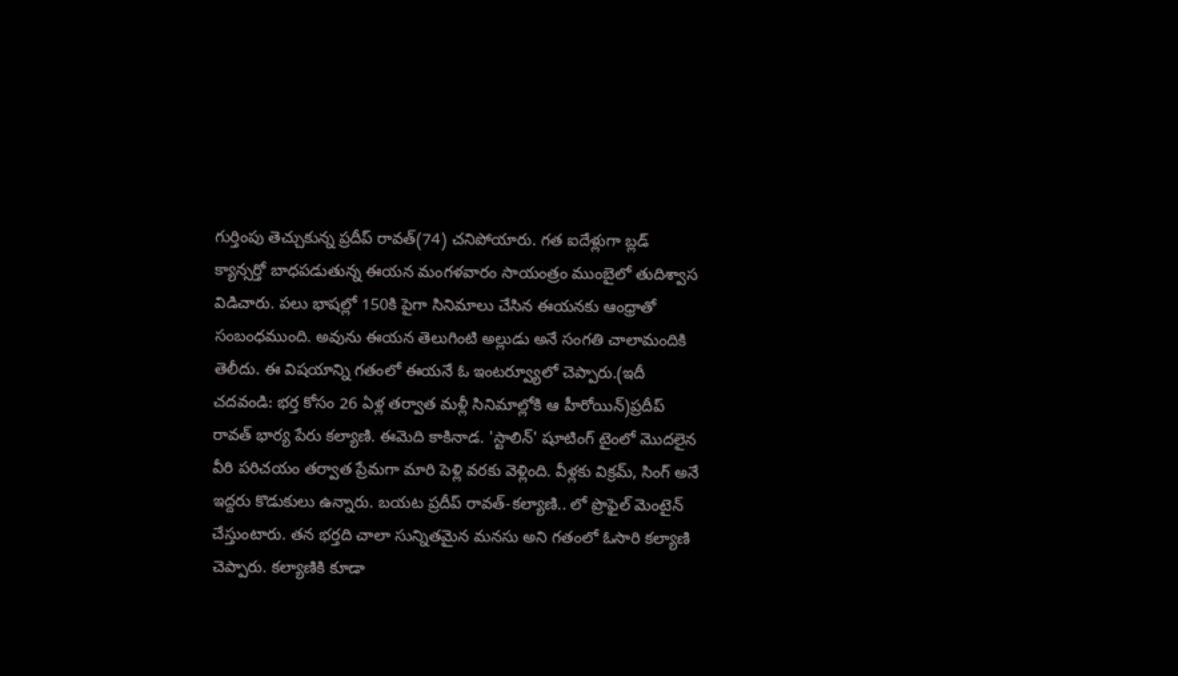గుర్తింపు తెచ్చుకున్న ప్రదీప్ రావత్(74) చనిపోయారు. గత ఐదేళ్లుగా బ్లడ్ క్యాన్సర్తో బాధపడుతున్న ఈయన మంగళవారం సాయంత్రం ముంబైలో తుదిశ్వాస విడిచారు. పలు భాషల్లో 150కి పైగా సినిమాలు చేసిన ఈయనకు ఆంధ్రాతో సంబంధముంది. అవును ఈయన తెలుగింటి అల్లుడు అనే సంగతి చాలామందికి తెలీదు. ఈ విషయాన్ని గతంలో ఈయనే ఓ ఇంటర్వ్యూలో చెప్పారు.(ఇదీ చదవండి: భర్త కోసం 26 ఏళ్ల తర్వాత మళ్లీ సినిమాల్లోకి ఆ హీరోయిన్)ప్రదీప్ రావత్ భార్య పేరు కల్యాణి. ఈమెది కాకినాడ. 'స్టాలిన్' షూటింగ్ టైంలో మొదలైన వీరి పరిచయం తర్వాత ప్రేమగా మారి పెళ్లి వరకు వెళ్లింది. వీళ్లకు విక్రమ్, సింగ్ అనే ఇద్దరు కొడుకులు ఉన్నారు. బయట ప్రదీప్ రావత్-కల్యాణి.. లో ప్రొఫైల్ మెంటైన్ చేస్తుంటారు. తన భర్తది చాలా సున్నితమైన మనసు అని గతంలో ఓసారి కల్యాణి చెప్పారు. కల్యాణికి కూడా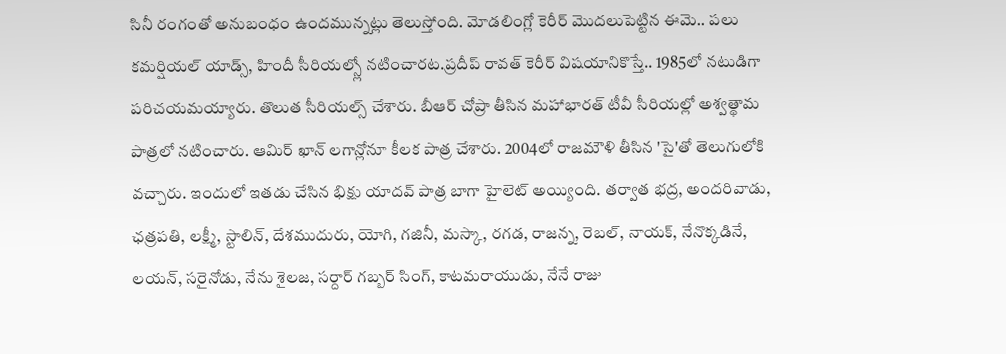సినీ రంగంతో అనుబంధం ఉందమున్నట్లు తెలుస్తోంది. మోడలింగ్లో కెరీర్ మొదలుపెట్టిన ఈమె.. పలు కమర్షియల్ యాడ్స్, హిందీ సీరియల్స్లో నటించారట.ప్రదీప్ రావత్ కెరీర్ విషయానికొస్తే.. 1985లో నటుడిగా పరిచయమయ్యారు. తొలుత సీరియల్స్ చేశారు. బీఆర్ చోప్రా తీసిన మహాభారత్ టీవీ సీరియల్లో అశ్వత్థామ పాత్రలో నటించారు. ఆమిర్ ఖాన్ లగాన్లోనూ కీలక పాత్ర చేశారు. 2004లో రాజమౌళి తీసిన 'సై'తో తెలుగులోకి వచ్చారు. ఇందులో ఇతడు చేసిన భిక్షు యాదవ్ పాత్ర బాగా హైలెట్ అయ్యింది. తర్వాత భద్ర, అందరివాడు, ఛత్రపతి, లక్ష్మీ, స్టాలిన్, దేశముదురు, యోగి, గజినీ, మస్కా, రగడ, రాజన్న, రెబల్, నాయక్, నేనొక్కడినే, లయన్, సరైనోడు, నేను శైలజ, సర్దార్ గబ్బర్ సింగ్, కాటమరాయుడు, నేనే రాజు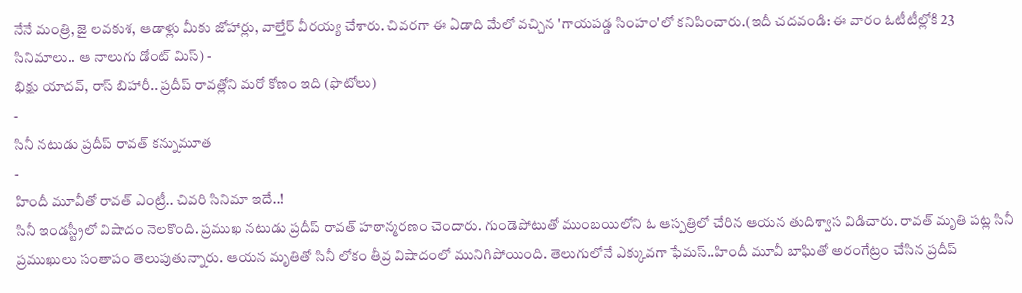నేనే మంత్రి, జై లవకుశ, ఆడాళ్లు మీకు జోహార్లు, వాల్తేర్ వీరయ్య చేశారు. చివరగా ఈ ఏడాది మేలో వచ్చిన 'గాయపడ్డ సింహం'లో కనిపించారు.(ఇదీ చదవండి: ఈ వారం ఓటీటీల్లోకి 23 సినిమాలు.. ఆ నాలుగు డోంట్ మిస్) -
భిక్షు యాదవ్, రాస్ బిహారీ.. ప్రదీప్ రావత్లోని మరో కోణం ఇది (ఫొటోలు)
-
సినీ నటుడు ప్రదీప్ రావత్ కన్నుమూత
-
హిందీ మూవీతో రావత్ ఎంట్రీ.. చివరి సినిమా ఇదే..!
సినీ ఇండస్ట్రీలో విషాదం నెలకొంది. ప్రముఖ నటుడు ప్రదీప్ రావత్ హఠాన్మరణం చెందారు. గుండెపోటుతో ముంబయిలోని ఓ ఆస్పత్రిలో చేరిన ఆయన తుదిశ్వాస విడిచారు. రావత్ మృతి పట్ల సినీ ప్రముఖులు సంతాపం తెలుపుతున్నారు. ఆయన మృతితో సినీ లోకం తీవ్ర విషాదంలో మునిగిపోయింది. తెలుగులోనే ఎక్కువగా ఫేమస్..హిందీ మూవీ బాఘితో అరంగేట్రం చేసిన ప్రదీప్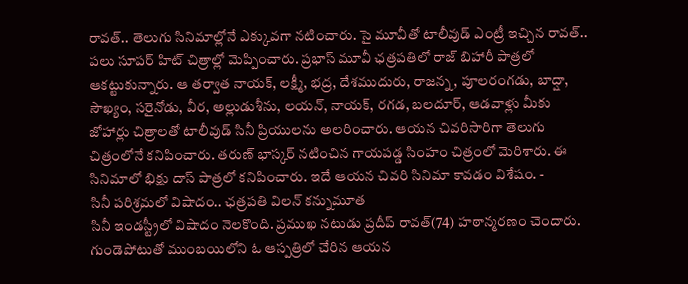రావత్.. తెలుగు సినిమాల్లోనే ఎక్కువగా నటించారు. సై మూవీతో టాలీవుడ్ ఎంట్రీ ఇచ్చిన రావత్.. పలు సూపర్ హిట్ చిత్రాల్లో మెప్పించారు. ప్రభాస్ మూవీ ఛత్రపతిలో రాజ్ బిహారీ పాత్రలో ఆకట్టుకున్నారు. ఆ తర్వాత నాయక్, లక్ష్మీ, భద్ర, దేశముదురు, రాజన్న, పూలరంగడు, బాద్షా, సౌఖ్యం, సరైనోడు, వీర, అల్లుడుశీను, లయన్, నాయక్, రగడ, బలదూర్, ఆడవాళ్లు మీకు జోహార్లు చిత్రాలతో టాలీవుడ్ సినీ ప్రియులను అలరించారు. ఆయన చివరిసారిగా తెలుగు చిత్రంలోనే కనిపించారు. తరుణ్ భాస్కర్ నటించిన గాయపడ్డ సింహం చిత్రంలో మెరిశారు. ఈ సినిమాలో భిక్షు దాస్ పాత్రలో కనిపించారు. ఇదే ఆయన చివరి సినిమా కావడం విశేషం. -
సినీ పరిశ్రమలో విషాదం.. ఛత్రపతి విలన్ కన్నుమూత
సినీ ఇండస్ట్రీలో విషాదం నెలకొంది. ప్రముఖ నటుడు ప్రదీప్ రావత్(74) హఠాన్మరణం చెందారు. గుండెపోటుతో ముంబయిలోని ఓ ఆస్పత్రిలో చేరిన ఆయన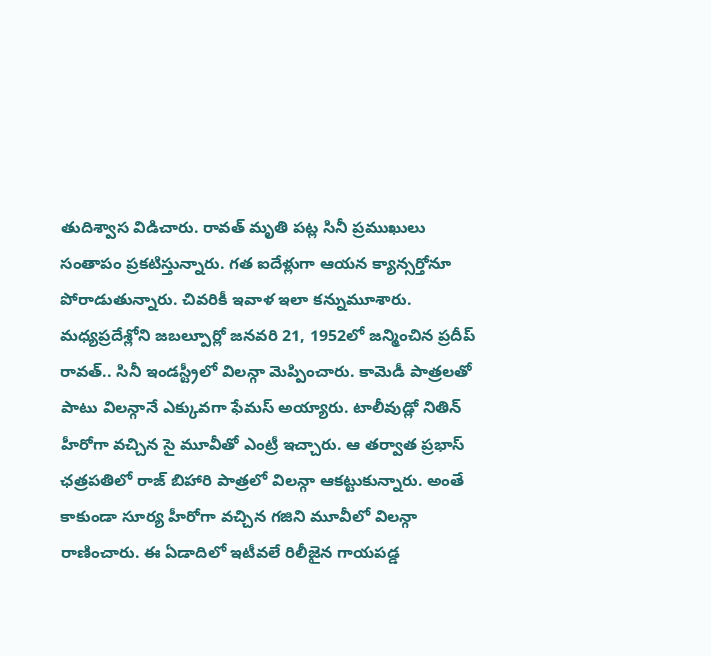తుదిశ్వాస విడిచారు. రావత్ మృతి పట్ల సినీ ప్రముఖులు సంతాపం ప్రకటిస్తున్నారు. గత ఐదేళ్లుగా ఆయన క్యాన్సర్తోనూ పోరాడుతున్నారు. చివరికీ ఇవాళ ఇలా కన్నుమూశారు. మధ్యప్రదేశ్లోని జబల్పూర్లో జనవరి 21, 1952లో జన్మించిన ప్రదీప్ రావత్.. సినీ ఇండస్ట్రీలో విలన్గా మెప్పించారు. కామెడీ పాత్రలతో పాటు విలన్గానే ఎక్కువగా ఫేమస్ అయ్యారు. టాలీవుడ్లో నితిన్ హీరోగా వచ్చిన సై మూవీతో ఎంట్రీ ఇచ్చారు. ఆ తర్వాత ప్రభాస్ ఛత్రపతిలో రాజ్ బిహారి పాత్రలో విలన్గా ఆకట్టుకున్నారు. అంతే కాకుండా సూర్య హీరోగా వచ్చిన గజిని మూవీలో విలన్గా రాణించారు. ఈ ఏడాదిలో ఇటీవలే రిలీజైన గాయపడ్డ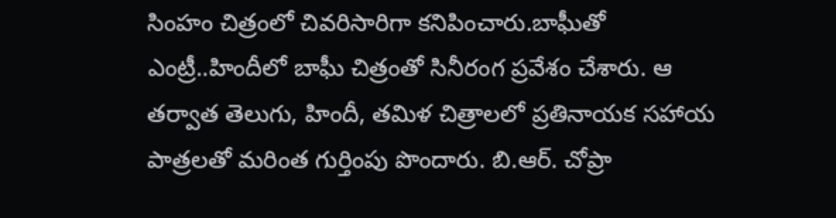సింహం చిత్రంలో చివరిసారిగా కనిపించారు.బాఘీతో ఎంట్రీ..హిందీలో బాఘీ చిత్రంతో సినీరంగ ప్రవేశం చేశారు. ఆ తర్వాత తెలుగు, హిందీ, తమిళ చిత్రాలలో ప్రతినాయక సహాయ పాత్రలతో మరింత గుర్తింపు పొందారు. బి.ఆర్. చోప్రా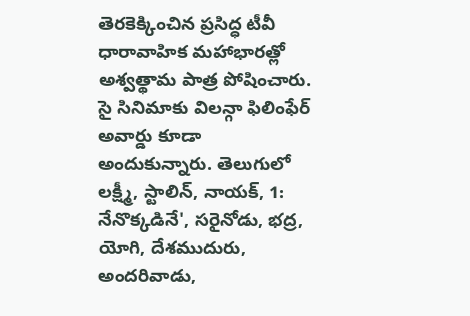తెరకెక్కించిన ప్రసిద్ధ టీవీ ధారావాహిక మహాభారత్లో అశ్వత్థామ పాత్ర పోషించారు. సై సినిమాకు విలన్గా ఫిలింఫేర్ అవార్డు కూడా అందుకున్నారు. తెలుగులో లక్ష్మీ, స్టాలిన్, నాయక్, 1: నేనొక్కడినే', సరైనోడు, భద్ర, యోగి, దేశముదురు, అందరివాడు,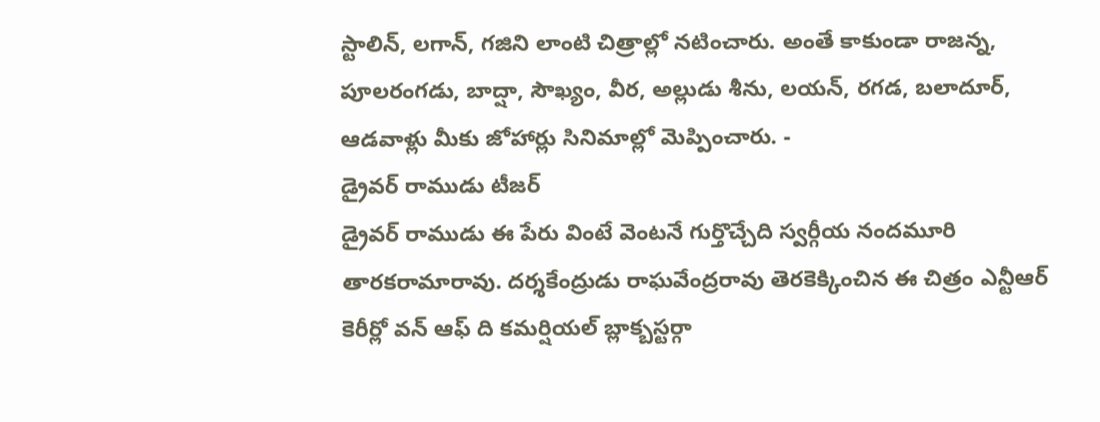స్టాలిన్, లగాన్, గజిని లాంటి చిత్రాల్లో నటించారు. అంతే కాకుండా రాజన్న, పూలరంగడు, బాద్షా, సౌఖ్యం, వీర, అల్లుడు శీను, లయన్, రగడ, బలాదూర్, ఆడవాళ్లు మీకు జోహార్లు సినిమాల్లో మెప్పించారు. -
డ్రైవర్ రాముడు టీజర్
డ్రైవర్ రాముడు ఈ పేరు వింటే వెంటనే గుర్తొచ్చేది స్వర్గీయ నందమూరి తారకరామారావు. దర్శకేంద్రుడు రాఘవేంద్రరావు తెరకెక్కించిన ఈ చిత్రం ఎన్టీఆర్ కెరీర్లో వన్ ఆఫ్ ది కమర్షియల్ బ్లాక్బస్టర్గా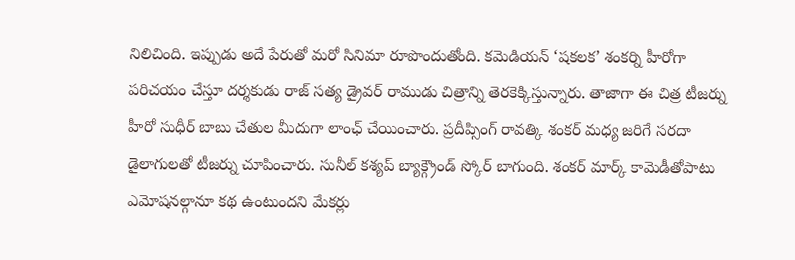నిలిచింది. ఇప్పుడు అదే పేరుతో మరో సినిమా రూపొందుతోంది. కమెడియన్ ‘షకలక’ శంకర్ని హీరోగా పరిచయం చేస్తూ దర్శకుడు రాజ్ సత్య డ్రైవర్ రాముడు చిత్రాన్ని తెరకెక్కిస్తున్నారు. తాజాగా ఈ చిత్ర టీజర్ను హీరో సుధీర్ బాబు చేతుల మీదుగా లాంఛ్ చేయించారు. ప్రదీప్సింగ్ రావత్కి శంకర్ మధ్య జరిగే సరదా డైలాగులతో టీజర్ను చూపించారు. సునీల్ కశ్యప్ బ్యాక్గ్రౌండ్ స్కోర్ బాగుంది. శంకర్ మార్క్ కామెడీతోపాటు ఎమోషనల్గానూ కథ ఉంటుందని మేకర్లు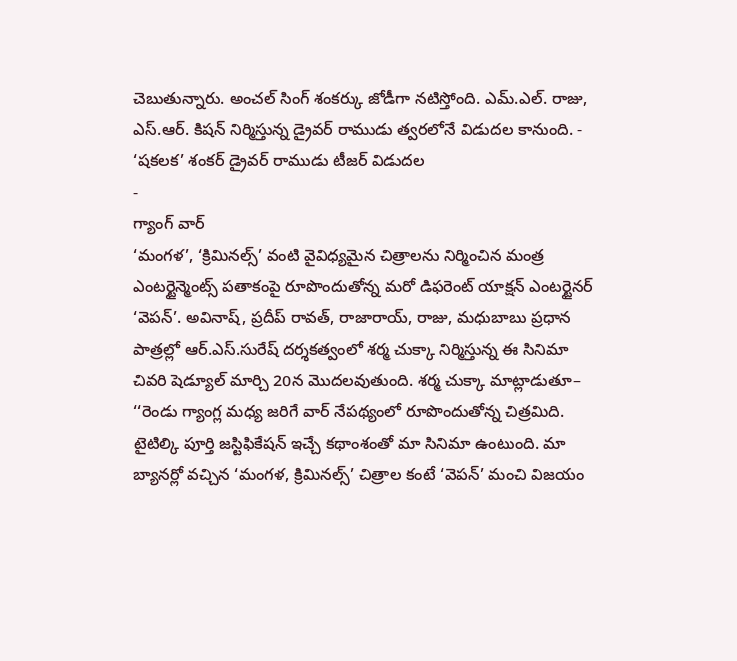చెబుతున్నారు. అంచల్ సింగ్ శంకర్కు జోడీగా నటిస్తోంది. ఎమ్.ఎల్. రాజు, ఎస్.ఆర్. కిషన్ నిర్మిస్తున్న డ్రైవర్ రాముడు త్వరలోనే విడుదల కానుంది. -
‘షకలక’ శంకర్ డ్రైవర్ రాముడు టీజర్ విడుదల
-
గ్యాంగ్ వార్
‘మంగళ’, ‘క్రిమినల్స్’ వంటి వైవిధ్యమైన చిత్రాలను నిర్మించిన మంత్ర ఎంటర్టైన్మెంట్స్ పతాకంపై రూపొందుతోన్న మరో డిఫరెంట్ యాక్షన్ ఎంటర్టైనర్ ‘వెపన్’. అవినాష్, ప్రదీప్ రావత్, రాజారాయ్, రాజు, మధుబాబు ప్రధాన పాత్రల్లో ఆర్.ఎస్.సురేష్ దర్శకత్వంలో శర్మ చుక్కా నిర్మిస్తున్న ఈ సినిమా చివరి షెడ్యూల్ మార్చి 20న మొదలవుతుంది. శర్మ చుక్కా మాట్లాడుతూ– ‘‘రెండు గ్యాంగ్ల మధ్య జరిగే వార్ నేపథ్యంలో రూపొందుతోన్న చిత్రమిది. టైటిల్కి పూర్తి జస్టిఫికేషన్ ఇచ్చే కథాంశంతో మా సినిమా ఉంటుంది. మా బ్యానర్లో వచ్చిన ‘మంగళ, క్రిమినల్స్’ చిత్రాల కంటే ‘వెపన్’ మంచి విజయం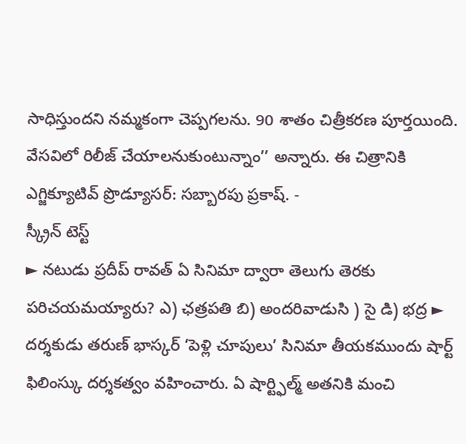సాధిస్తుందని నమ్మకంగా చెప్పగలను. 90 శాతం చిత్రీకరణ పూర్తయింది. వేసవిలో రిలీజ్ చేయాలనుకుంటున్నాం’’ అన్నారు. ఈ చిత్రానికి ఎగ్జిక్యూటివ్ ప్రొడ్యూసర్: సబ్బారపు ప్రకాష్. -
స్క్రీన్ టెస్ట్
► నటుడు ప్రదీప్ రావత్ ఏ సినిమా ద్వారా తెలుగు తెరకు పరిచయమయ్యారు? ఎ) ఛత్రపతి బి) అందరివాడుసి ) సై డి) భద్ర ► దర్శకుడు తరుణ్ భాస్కర్ ‘పెళ్లి చూపులు’ సినిమా తీయకముందు షార్ట్ ఫిలింస్కు దర్శకత్వం వహించారు. ఏ షార్ట్ఫిల్మ్ అతనికి మంచి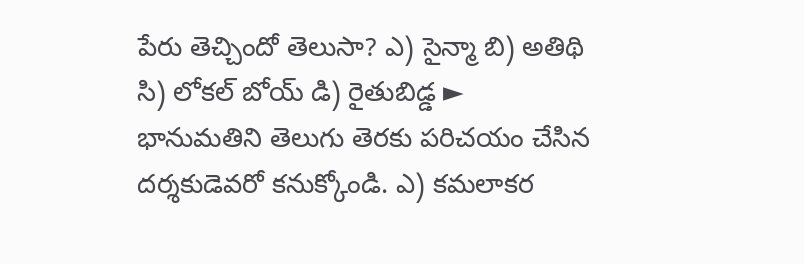పేరు తెచ్చిందో తెలుసా? ఎ) సైన్మా బి) అతిథి సి) లోకల్ బోయ్ డి) రైతుబిడ్డ ► భానుమతిని తెలుగు తెరకు పరిచయం చేసిన దర్శకుడెవరో కనుక్కోండి. ఎ) కమలాకర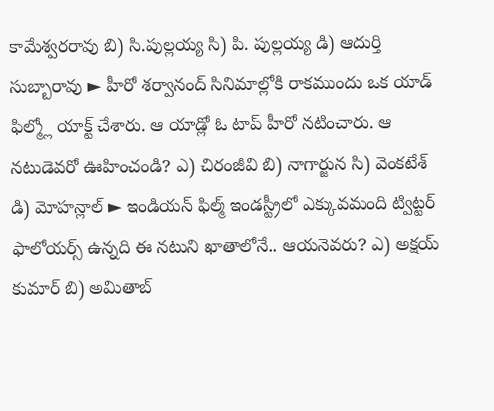కామేశ్వరరావు బి) సి.పుల్లయ్య సి) పి. పుల్లయ్య డి) ఆదుర్తి సుబ్బారావు ► హీరో శర్వానంద్ సినిమాల్లోకి రాకముందు ఒక యాడ్ ఫిల్మ్లో యాక్ట్ చేశారు. ఆ యాడ్లో ఓ టాప్ హీరో నటించారు. ఆ నటుడెవరో ఊహించండి? ఎ) చిరంజీవి బి) నాగార్జున సి) వెంకటేశ్ డి) మోహన్లాల్ ► ఇండియన్ ఫిల్మ్ ఇండస్ట్రీలో ఎక్కువమంది ట్విట్టర్ ఫాలోయర్స్ ఉన్నది ఈ నటుని ఖాతాలోనే.. ఆయనెవరు? ఎ) అక్షయ్ కుమార్ బి) అమితాబ్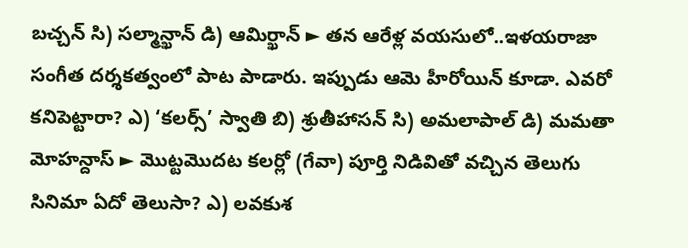బచ్చన్ సి) సల్మాన్ఖాన్ డి) ఆమిర్ఖాన్ ► తన ఆరేళ్ల వయసులో..ఇళయరాజా సంగీత దర్శకత్వంలో పాట పాడారు. ఇప్పుడు ఆమె హీరోయిన్ కూడా. ఎవరో కనిపెట్టారా? ఎ) ‘కలర్స్’ స్వాతి బి) శ్రుతీహాసన్ సి) అమలాపాల్ డి) మమతా మోహన్దాస్ ► మొట్టమొదట కలర్లో (గేవా) పూర్తి నిడివితో వచ్చిన తెలుగు సినిమా ఏదో తెలుసా? ఎ) లవకుశ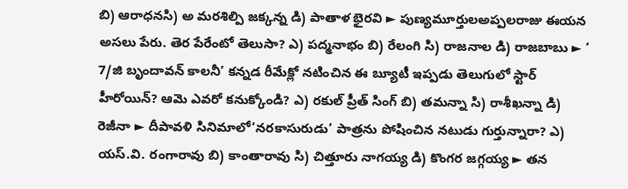బి) ఆరాధనసి) అ మరశిల్పి జక్కన్న డి) పాతాళ భైరవి ► పుణ్యమూర్తులఅప్పలరాజు ఈయన అసలు పేరు. తెర పేరేంటో తెలుసా? ఎ) పద్మనాభం బి) రేలంగి సి) రాజనాల డి) రాజబాబు ► ‘ 7/జి బృందావన్ కాలనీ’ కన్నడ రీమేక్లో నటించిన ఈ బ్యూటీ ఇప్పడు తెలుగులో స్టార్ హీరోయిన్? ఆమె ఎవరో కనుక్కోండి? ఎ) రకుల్ ప్రీత్ సింగ్ బి) తమన్నా సి) రాశీఖన్నా డి) రెజీనా ► దీపావళి సినిమాలో‘నరకాసురుడు’ పాత్రను పోషించిన నటుడు గుర్తున్నారా? ఎ) యస్.వి. రంగారావు బి) కాంతారావు సి) చిత్తూరు నాగయ్య డి) కొంగర జగ్గయ్య ► తన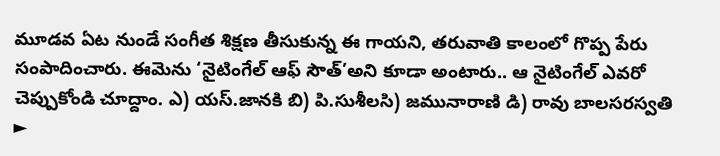మూడవ ఏట నుండే సంగీత శిక్షణ తీసుకున్న ఈ గాయని, తరువాతి కాలంలో గొప్ప పేరు సంపాదించారు. ఈమెను ‘నైటింగేల్ ఆఫ్ సౌత్’అని కూడా అంటారు.. ఆ నైటింగేల్ ఎవరో చెప్పుకోండి చూద్దాం. ఎ) యస్.జానకి బి) పి.సుశీలసి) జమునారాణి డి) రావు బాలసరస్వతి ►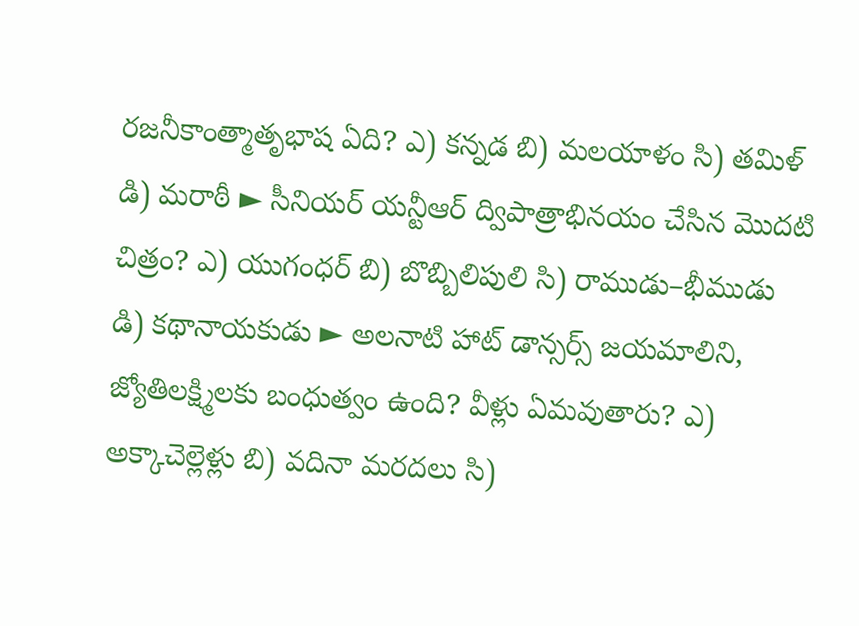రజనీకాంత్మాతృభాష ఏది? ఎ) కన్నడ బి) మలయాళం సి) తమిళ్ డి) మరాఠీ ► సీనియర్ యన్టీఆర్ ద్విపాత్రాభినయం చేసిన మొదటి చిత్రం? ఎ) యుగంధర్ బి) బొబ్బిలిపులి సి) రాముడు–భీముడు డి) కథానాయకుడు ► అలనాటి హాట్ డాన్సర్స్ జయమాలిని, జ్యోతిలక్ష్మిలకు బంధుత్వం ఉంది? వీళ్లు ఏమవుతారు? ఎ) అక్కాచెల్లెళ్లు బి) వదినా మరదలు సి)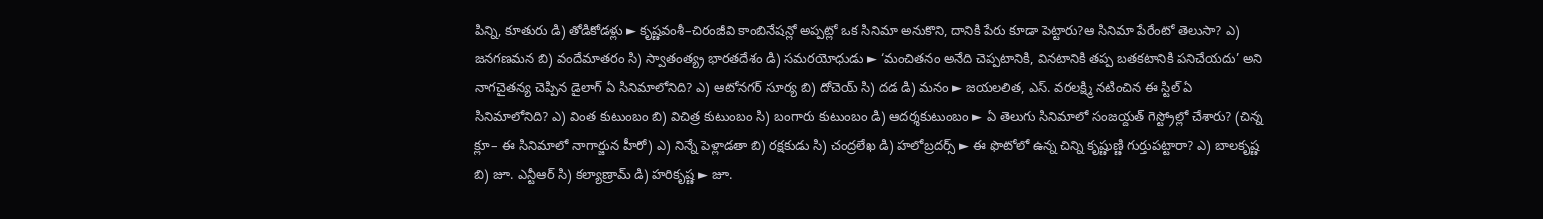పిన్ని, కూతురు డి) తోడికోడళ్లు ► కృష్ణవంశీ–చిరంజీవి కాంబినేషన్లో అప్పట్లో ఒక సినిమా అనుకొని, దానికి పేరు కూడా పెట్టారు?ఆ సినిమా పేరేంటో తెలుసా? ఎ) జనగణమన బి) వందేమాతరం సి) స్వాతంత్య్ర భారతదేశం డి) సమరయోధుడు ► ‘మంచితనం అనేది చెప్పటానికి, వినటానికి తప్ప బతకటానికి పనిచేయదు’ అని నాగచైతన్య చెప్పిన డైలాగ్ ఏ సినిమాలోనిది? ఎ) ఆటోనగర్ సూర్య బి) దోచెయ్ సి) దడ డి) మనం ► జయలలిత, ఎస్. వరలక్ష్మి నటించిన ఈ స్టిల్ ఏ సినిమాలోనిది? ఎ) వింత కుటుంబం బి) విచిత్ర కుటుంబం సి) బంగారు కుటుంబం డి) ఆదర్శకుటుంబం ► ఏ తెలుగు సినిమాలో సంజయ్దత్ గెస్ట్రోల్లో చేశారు? (చిన్న క్లూ– ఈ సినిమాలో నాగార్జున హీరో) ఎ) నిన్నే పెళ్లాడతా బి) రక్షకుడు సి) చంద్రలేఖ డి) హలోబ్రదర్స్ ► ఈ ఫొటోలో ఉన్న చిన్ని కృష్ణుణ్ణి గుర్తుపట్టారా? ఎ) బాలకృష్ణ బి) జూ. ఎన్టీఆర్ సి) కల్యాణ్రామ్ డి) హరికృష్ణ ► జూ.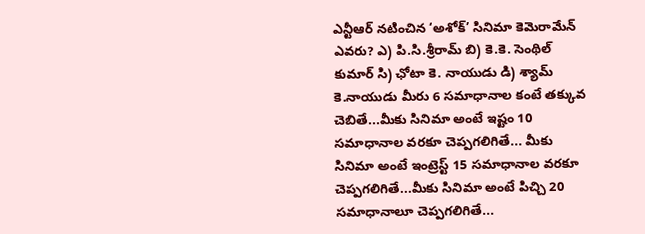ఎన్టీఆర్ నటించిన ‘అశోక్’ సినిమా కెమెరామేన్ ఎవరు? ఎ) పి.సి.శ్రీరామ్ బి) కె.కె. సెంథిల్ కుమార్ సి) ఛోటా కె. నాయుడు డి) శ్యామ్ కె.నాయుడు మీరు 6 సమాధానాల కంటే తక్కువ చెబితే...మీకు సినిమా అంటే ఇష్టం 10 సమాధానాల వరకూ చెప్పగలిగితే... మీకు సినిమా అంటే ఇంట్రెస్ట్ 15 సమాధానాల వరకూ చెప్పగలిగితే...మీకు సినిమా అంటే పిచ్చి 20 సమాధానాలూ చెప్పగలిగితే...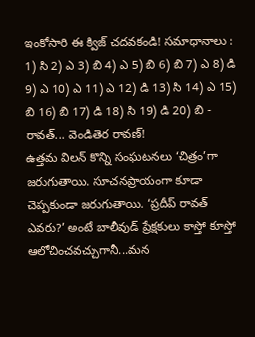ఇంకోసారి ఈ క్విజ్ చదవకండి! సమాధానాలు : 1) సి 2) ఎ 3) బి 4) ఎ 5) బి 6) బి 7) ఎ 8) డి 9) ఎ 10) ఎ 11) ఎ 12) డి 13) సి 14) ఎ 15) బి 16) బి 17) డి 18) సి 19) డి 20) బి -
రావత్... వెండితెర రావణ్!
ఉత్తమ విలన్ కొన్ని సంఘటనలు ‘చిత్రం’గా జరుగుతాయి. సూచనప్రాయంగా కూడా చెప్పకుండా జరుగుతాయి. ‘ప్రదీప్ రావత్ ఎవరు?’ అంటే బాలీవుడ్ ప్రేక్షకులు కాస్తో కూస్తో ఆలోచించవచ్చుగానీ...మన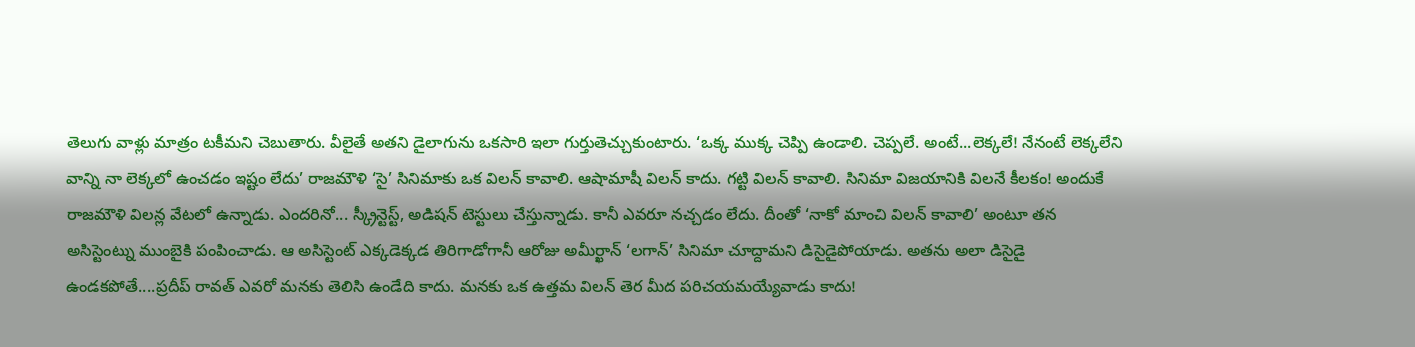తెలుగు వాళ్లు మాత్రం టకీమని చెబుతారు. వీలైతే అతని డైలాగును ఒకసారి ఇలా గుర్తుతెచ్చుకుంటారు. ‘ఒక్క ముక్క చెప్పి ఉండాలి. చెప్పలే. అంటే...లెక్కలే! నేనంటే లెక్కలేని వాన్ని నా లెక్కలో ఉంచడం ఇష్టం లేదు’ రాజమౌళి ‘సై’ సినిమాకు ఒక విలన్ కావాలి. ఆషామాషీ విలన్ కాదు. గట్టి విలన్ కావాలి. సినిమా విజయానికి విలనే కీలకం! అందుకే రాజమౌళి విలన్ల వేటలో ఉన్నాడు. ఎందరినో... స్క్రీన్టెస్ట్, అడిషన్ టెస్టులు చేస్తున్నాడు. కానీ ఎవరూ నచ్చడం లేదు. దీంతో ‘నాకో మాంచి విలన్ కావాలి’ అంటూ తన అసిస్టెంట్ను ముంబైకి పంపించాడు. ఆ అసిస్టెంట్ ఎక్కడెక్కడ తిరిగాడోగానీ ఆరోజు అమీర్ఖాన్ ‘లగాన్’ సినిమా చూద్దామని డిసైడైపోయాడు. అతను అలా డిసైడై ఉండకపోతే....ప్రదీప్ రావత్ ఎవరో మనకు తెలిసి ఉండేది కాదు. మనకు ఒక ఉత్తమ విలన్ తెర మీద పరిచయమయ్యేవాడు కాదు!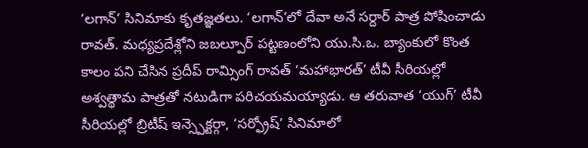‘లగాన్’ సినిమాకు కృతజ్ఞతలు. ‘లగాన్’లో దేవా అనే సర్దార్ పాత్ర పోషించాడు రావత్. మధ్యప్రదేశ్లోని జబల్పూర్ పట్టణంలోని యు.సి.ఒ. బ్యాంకులో కొంత కాలం పని చేసిన ప్రదీప్ రామ్సింగ్ రావత్ ‘మహాభారత్’ టీవీ సీరియల్లో అశ్వత్థామ పాత్రతో నటుడిగా పరిచయమయ్యాడు. ఆ తరువాత ‘యుగ్’ టీవీ సీరియల్లో బ్రిటీష్ ఇన్స్పెక్టర్గా, ‘సర్ఫ్రోష్’ సినిమాలో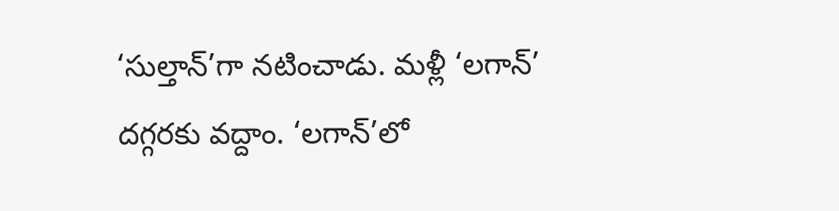‘సుల్తాన్’గా నటించాడు. మళ్లీ ‘లగాన్’ దగ్గరకు వద్దాం. ‘లగాన్’లో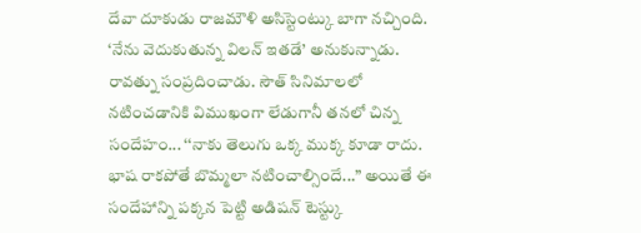దేవా దూకుడు రాజమౌళి అసిస్టెంట్కు బాగా నచ్చింది. ‘నేను వెదుకుతున్న విలన్ ఇతడే’ అనుకున్నాడు. రావత్ను సంప్రదించాడు. సౌత్ సినిమాలలో నటించడానికి విముఖంగా లేడుగానీ తనలో చిన్న సందేహం... ‘‘నాకు తెలుగు ఒక్క ముక్క కూడా రాదు. భాష రాకపోతే బొమ్మలా నటించాల్సిందే...’’ అయితే ఈ సందేహాన్ని పక్కన పెట్టి అడిషన్ టెస్ట్కు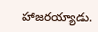హాజరయ్యాడు.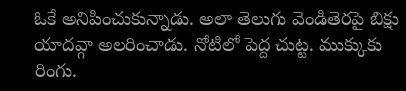ఓకే అనిపించుకున్నాడు. అలా తెలుగు వెండితెరపై బిక్షు యాదవ్గా అలరించాడు. నోటిలో పెద్ద చుట్ట. ముక్కుకు రింగు.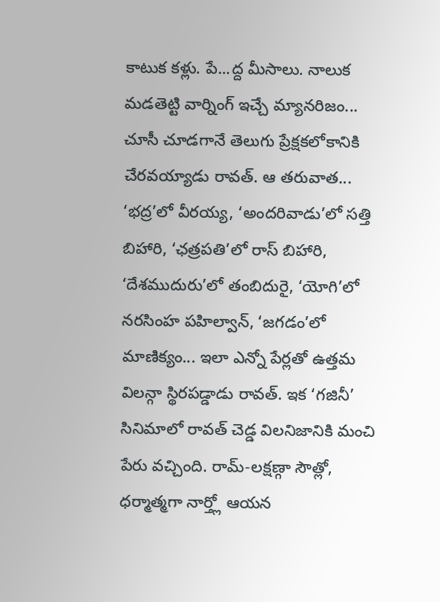కాటుక కళ్లు. పే...ద్ద మీసాలు. నాలుక మడతెట్టి వార్నింగ్ ఇచ్చే మ్యానరిజం... చూసీ చూడగానే తెలుగు ప్రేక్షకలోకానికి చేరవయ్యాడు రావత్. ఆ తరువాత... ‘భద్ర’లో వీరయ్య, ‘అందరివాడు’లో సత్తి బిహారి, ‘ఛత్రపతి’లో రాస్ బిహారి, ‘దేశముదురు’లో తంబిదురై, ‘యోగి’లో నరసింహ పహిల్వాన్, ‘జగడం’లో మాణిక్యం... ఇలా ఎన్నో పేర్లతో ఉత్తమ విలన్గా స్థిరపడ్డాడు రావత్. ఇక ‘గజినీ’ సినిమాలో రావత్ చెడ్డ విలనిజానికి మంచి పేరు వచ్చింది. రామ్-లక్షణ్గా సౌత్లో, ధర్మాత్మగా నార్త్లో ఆయన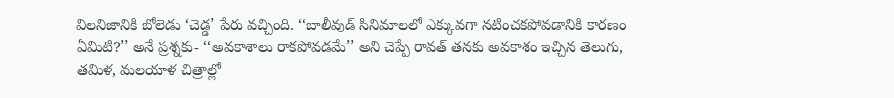విలనిజానికి బోలెడు ‘చెడ్డ’ పేరు వచ్చింది. ‘‘బాలీవుడ్ సినిమాలలో ఎక్కువగా నటించకపోవడానికి కారణం ఏమిటి?’’ అనే ప్రశ్నకు- ‘‘అవకాశాలు రాకపోవడమే’’ అని చెప్పే రావత్ తనకు అవకాశం ఇచ్చిన తెలుగు, తమిళ, మలయాళ చిత్రాల్లో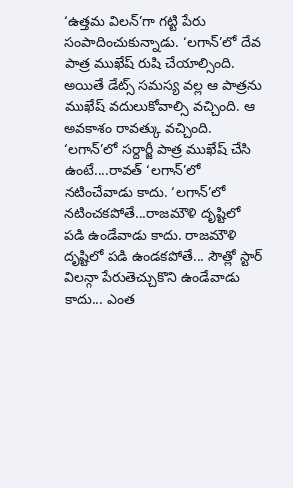‘ఉత్తమ విలన్’గా గట్టి పేరు సంపాదించుకున్నాడు. ‘లగాన్’లో దేవ పాత్ర ముఖేష్ రుషి చేయాల్సింది. అయితే డేట్స్ సమస్య వల్ల ఆ పాత్రను ముఖేష్ వదులుకోవాల్సి వచ్చింది. ఆ అవకాశం రావత్కు వచ్చింది. ‘లగాన్’లో సర్దార్జీ పాత్ర ముఖేష్ చేసి ఉంటే....రావత్ ‘లగాన్’లో నటించేవాడు కాదు. ‘లగాన్’లో నటించకపోతే...రాజమౌళి దృష్టిలో పడి ఉండేవాడు కాదు. రాజమౌళి దృష్టిలో పడి ఉండకపోతే... సౌత్లో స్టార్ విలన్గా పేరుతెచ్చుకొని ఉండేవాడు కాదు... ఎంత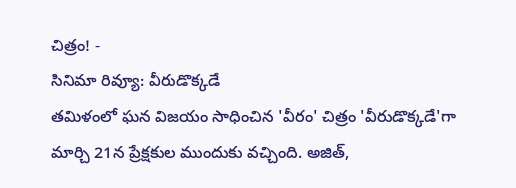చిత్రం! -
సినిమా రివ్యూ: వీరుడొక్కడే
తమిళంలో ఘన విజయం సాధించిన 'వీరం' చిత్రం 'వీరుడొక్కడే'గా మార్చి 21న ప్రేక్షకుల ముందుకు వచ్చింది. అజిత్,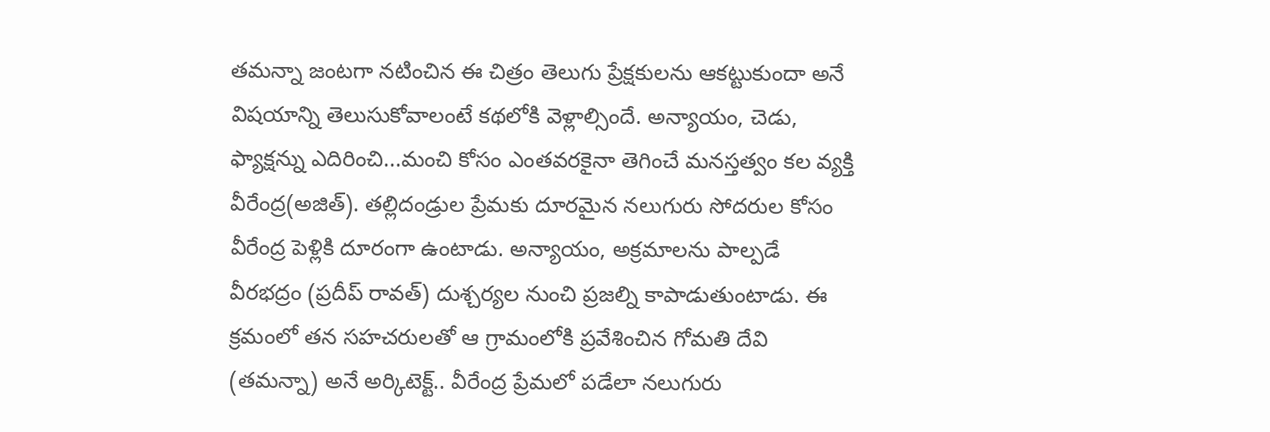తమన్నా జంటగా నటించిన ఈ చిత్రం తెలుగు ప్రేక్షకులను ఆకట్టుకుందా అనే విషయాన్ని తెలుసుకోవాలంటే కథలోకి వెళ్లాల్సిందే. అన్యాయం, చెడు, ఫ్యాక్షన్ను ఎదిరించి...మంచి కోసం ఎంతవరకైనా తెగించే మనస్తత్వం కల వ్యక్తి వీరేంద్ర(అజిత్). తల్లిదండ్రుల ప్రేమకు దూరమైన నలుగురు సోదరుల కోసం వీరేంద్ర పెళ్లికి దూరంగా ఉంటాడు. అన్యాయం, అక్రమాలను పాల్పడే వీరభద్రం (ప్రదీప్ రావత్) దుశ్చర్యల నుంచి ప్రజల్ని కాపాడుతుంటాడు. ఈ క్రమంలో తన సహచరులతో ఆ గ్రామంలోకి ప్రవేశించిన గోమతి దేవి (తమన్నా) అనే అర్కిటెక్ట్.. వీరేంద్ర ప్రేమలో పడేలా నలుగురు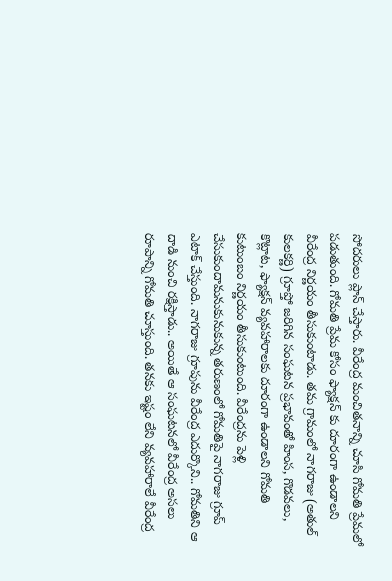సోదరులు ప్లాన్ చేస్తారు. వీరేంద్ర మంచితనాన్ని చూసి గోమతి ప్రేమలో పడుతుంది. గోమతి ప్రేమ కోసం ఫ్యాక్షన్ కు దూరంగా ఉండాలని వీరేంద్ర నిర్ణయం తీసుకుంటాడు. తమ గ్రామంలో నాగరాజు (అతుల్ కులకర్ణి) గ్రూప్తో జరిగిన సంఘటన ప్రభావంతో హింస, గొడవలు, కొట్లాట, ఫ్యాక్షన్ వ్యవహారాలకు దూరంగా ఉండాలని గోమతి కుటుంబం నిర్ణయం తీసుకుంటుంది. వీరేంద్రను పెళ్లి చేసుకుందామనుకునుకున్న తరుణంలో గోమతిపై నాగరాజు గ్రూప్ ఎటాక్ చేస్తుంది. నాగరాజు గ్రూపును వీరేంద్ర ఎదుర్కొని.. గోమతిని ఆ దాడి నుంచి రక్షిస్తాడు.. అయితే ఆ సంఘటనలో వీరేంద్ర అసలు రూపాన్ని గోమతి చూస్తుంది. తనకు ఇష్టం లేని వ్యవహారాలే వీరేంద్ర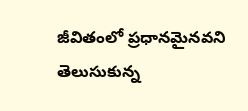జీవితంలో ప్రధానమైనవని తెలుసుకున్న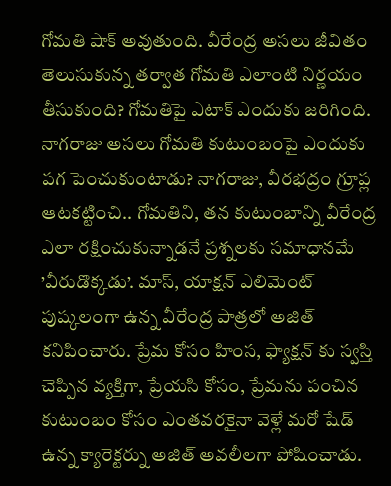గోమతి షాక్ అవుతుంది. వీరేంద్ర అసలు జీవితం తెలుసుకున్న తర్వాత గోమతి ఎలాంటి నిర్ణయం తీసుకుంది? గోమతిపై ఎటాక్ ఎందుకు జరిగింది. నాగరాజు అసలు గోమతి కుటుంబంపై ఎందుకు పగ పెంచుకుంటాడు? నాగరాజు, వీరభద్రం గ్రూప్ల ఆటకట్టించి.. గోమతిని, తన కుటుంబాన్ని వీరేంద్ర ఎలా రక్షించుకున్నాడనే ప్రశ్నలకు సమాధానమే ’వీరుడొక్కడు’. మాస్, యాక్షన్ ఎలిమెంట్ పుష్కలంగా ఉన్న వీరేంద్ర పాత్రలో అజిత్ కనిపించారు. ప్రేమ కోసం హింస, ఫ్యాక్షన్ కు స్వస్తి చెప్పిన వ్యక్తిగా, ప్రేయసి కోసం, ప్రేమను పంచిన కుటుంబం కోసం ఎంతవరకైనా వెళ్లే మరో షేడ్ ఉన్న క్యారెక్టర్ను అజిత్ అవలీలగా పోషించాడు.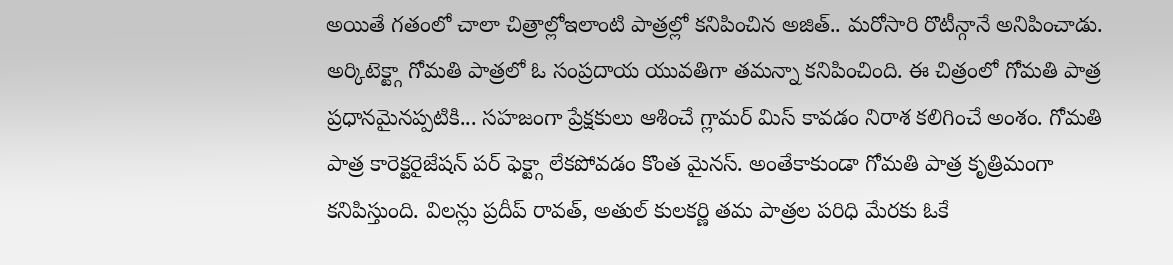అయితే గతంలో చాలా చిత్రాల్లోఇలాంటి పాత్రల్లో కనిపించిన అజిత్.. మరోసారి రొటీన్గానే అనిపించాడు. అర్కిటెక్ట్గా గోమతి పాత్రలో ఓ సంప్రదాయ యువతిగా తమన్నా కనిపించింది. ఈ చిత్రంలో గోమతి పాత్ర ప్రధానమైనప్పటికి... సహజంగా ప్రేక్షకులు ఆశించే గ్లామర్ మిస్ కావడం నిరాశ కలిగించే అంశం. గోమతి పాత్ర కారెక్టరైజేషన్ పర్ ఫెక్ట్గా లేకపోవడం కొంత మైనస్. అంతేకాకుండా గోమతి పాత్ర కృత్రిమంగా కనిపిస్తుంది. విలన్లు ప్రదీప్ రావత్, అతుల్ కులకర్ణి తమ పాత్రల పరిధి మేరకు ఓకే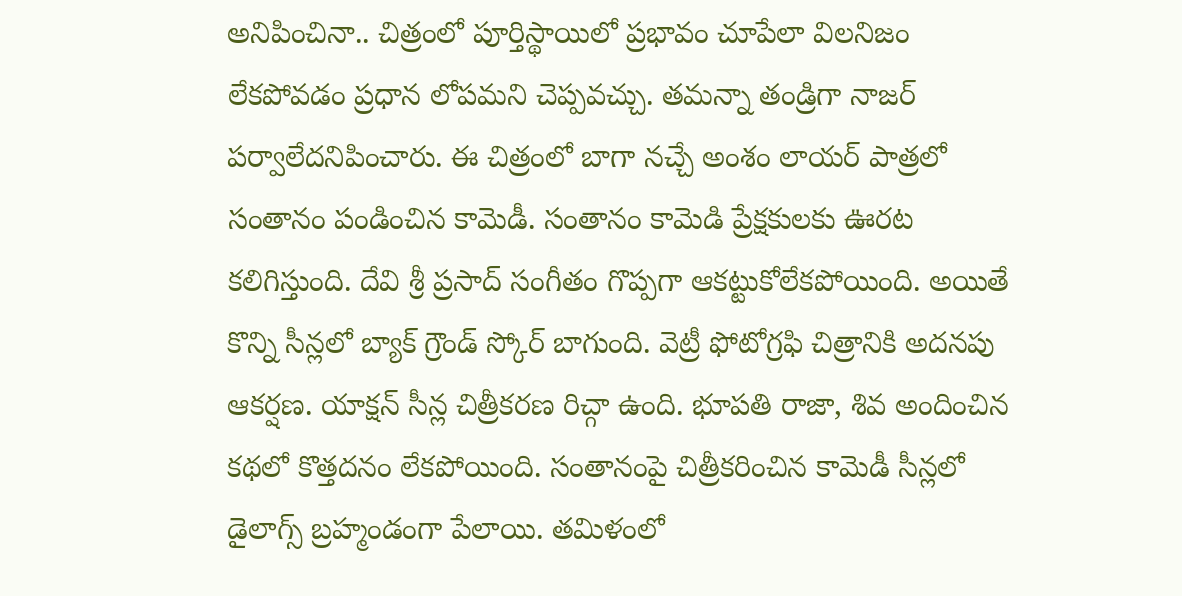అనిపించినా.. చిత్రంలో పూర్తిస్థాయిలో ప్రభావం చూపేలా విలనిజం లేకపోవడం ప్రధాన లోపమని చెప్పవచ్చు. తమన్నా తండ్రిగా నాజర్ పర్వాలేదనిపించారు. ఈ చిత్రంలో బాగా నచ్చే అంశం లాయర్ పాత్రలో సంతానం పండించిన కామెడీ. సంతానం కామెడి ప్రేక్షకులకు ఊరట కలిగిస్తుంది. దేవి శ్రీ ప్రసాద్ సంగీతం గొప్పగా ఆకట్టుకోలేకపోయింది. అయితే కొన్ని సీన్లలో బ్యాక్ గ్రౌండ్ స్కోర్ బాగుంది. వెట్రీ ఫోటోగ్రఫి చిత్రానికి అదనపు ఆకర్షణ. యాక్షన్ సీన్ల చిత్రీకరణ రిచ్గా ఉంది. భూపతి రాజా, శివ అందించిన కథలో కొత్తదనం లేకపోయింది. సంతానంపై చిత్రీకరించిన కామెడీ సీన్లలో డైలాగ్స్ బ్రహ్మండంగా పేలాయి. తమిళంలో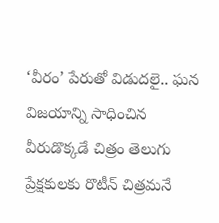‘వీరం’ పేరుతో విడుదలై.. ఘన విజయాన్ని సాధించిన వీరుడొక్కడే చిత్రం తెలుగు ప్రేక్షకులకు రొటీన్ చిత్రమనే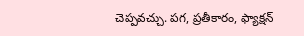చెప్పవచ్చు. పగ, ప్రతీకారం, ఫ్యాక్షన్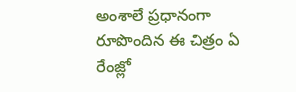అంశాలే ప్రధానంగా రూపొందిన ఈ చిత్రం ఏ రేంజ్లో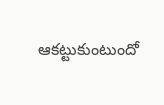ఆకట్టుకుంటుందో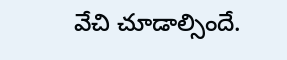వేచి చూడాల్సిందే.